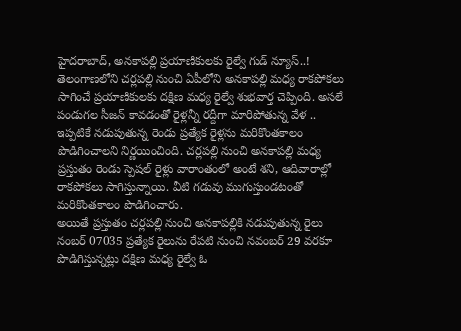హైదరాబాద్, అనకాపల్లి ప్రయాణికులకు రైల్వే గుడ్ న్యూస్..!
తెలంగాణలోని చర్లపల్లి నుంచి ఏపీలోని అనకాపల్లి మధ్య రాకపోకలు సాగించే ప్రయాణికులకు దక్షిణ మధ్య రైల్వే శుభవార్త చెప్పింది. అసలే పండుగల సీజన్ కావడంతో రైళ్లన్నీ రద్దీగా మారిపోతున్న వేళ .. ఇప్పటికే నడుపుతున్న రెండు ప్రత్యేక రైళ్లను మరికొంతకాలం పొడిగించాలని నిర్ణయించింది. చర్లపల్లి నుంచి అనకాపల్లి మధ్య ప్రస్తుతం రెండు స్పెషల్ రైళ్లు వారాంతంలో అంటే శని, ఆదివారాల్లో రాకపోకలు సాగిస్తున్నాయి. వీటి గడువు ముగుస్తుండటంతో మరికొంతకాలం పొడిగించారు.
అయితే ప్రస్తుతం చర్లపల్లి నుంచి అనకాపల్లికి నడుపుతున్న రైలు నంబర్ 07035 ప్రత్యేక రైలును రేపటి నుంచి నవంబర్ 29 వరకూ పొడిగిస్తున్నట్లు దక్షిణ మధ్య రైల్వే ఓ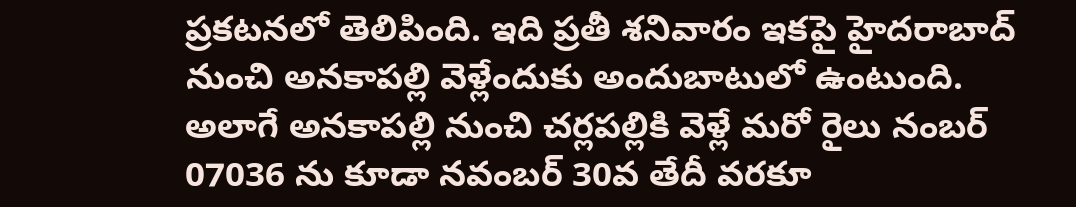ప్రకటనలో తెలిపింది. ఇది ప్రతీ శనివారం ఇకపై హైదరాబాద్ నుంచి అనకాపల్లి వెళ్లేందుకు అందుబాటులో ఉంటుంది. అలాగే అనకాపల్లి నుంచి చర్లపల్లికి వెళ్లే మరో రైలు నంబర్ 07036 ను కూడా నవంబర్ 30వ తేదీ వరకూ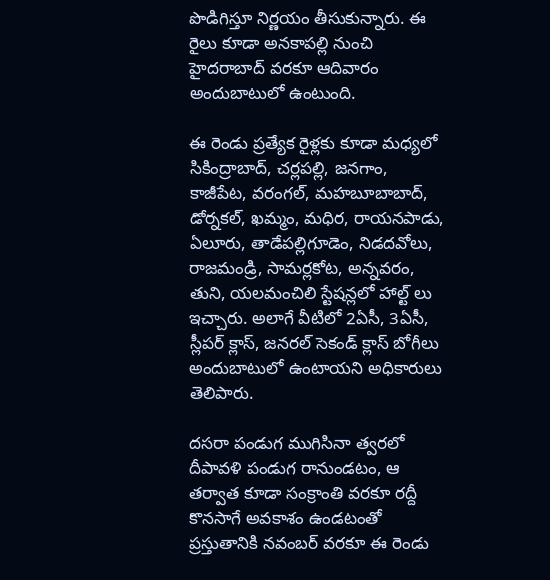పొడిగిస్తూ నిర్ణయం తీసుకున్నారు. ఈ రైలు కూడా అనకాపల్లి నుంచి హైదరాబాద్ వరకూ ఆదివారం అందుబాటులో ఉంటుంది.

ఈ రెండు ప్రత్యేక రైళ్లకు కూడా మధ్యలో సికింద్రాబాద్, చర్లపల్లి, జనగాం, కాజీపేట, వరంగల్, మహబూబాబాద్, డోర్నకల్, ఖమ్మం, మధిర, రాయనపాడు, ఏలూరు, తాడేపల్లిగూడెం, నిడదవోలు, రాజమండ్రి, సామర్లకోట, అన్నవరం, తుని, యలమంచిలి స్టేషన్లలో హాల్ట్ లు ఇచ్చారు. అలాగే వీటిలో 2ఏసీ, 3ఏసీ, స్లీపర్ క్లాస్, జనరల్ సెకండ్ క్లాస్ బోగీలు అందుబాటులో ఉంటాయని అధికారులు తెలిపారు.

దసరా పండుగ ముగిసినా త్వరలో దీపావళి పండుగ రానుండటం, ఆ తర్వాత కూడా సంక్రాంతి వరకూ రద్దీ కొనసాగే అవకాశం ఉండటంతో ప్రస్తుతానికి నవంబర్ వరకూ ఈ రెండు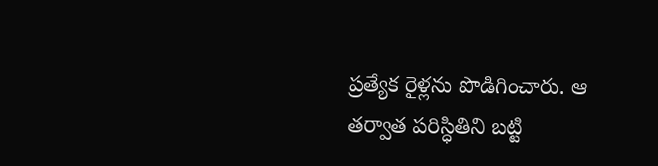ప్రత్యేక రైళ్లను పొడిగించారు. ఆ తర్వాత పరిస్ధితిని బట్టి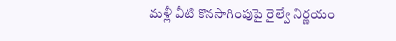మళ్లీ వీటి కొనసాగింపుపై రైల్వే నిర్ణయం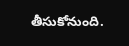తీసుకోనుంది.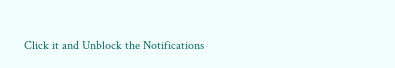Click it and Unblock the Notifications